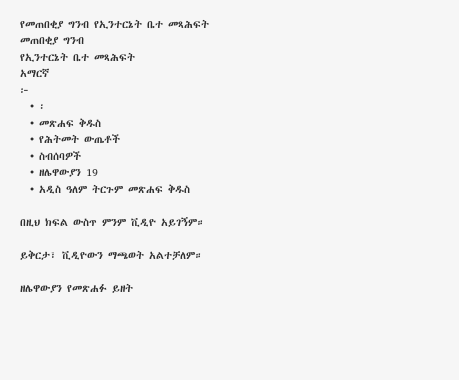የመጠበቂያ ግንብ የኢንተርኔት ቤተ መጻሕፍት
መጠበቂያ ግንብ
የኢንተርኔት ቤተ መጻሕፍት
አማርኛ
፦
  • ፡
  • መጽሐፍ ቅዱስ
  • የሕትመት ውጤቶች
  • ስብሰባዎች
  • ዘሌዋውያን 19
  • አዲስ ዓለም ትርጉም መጽሐፍ ቅዱስ

በዚህ ክፍል ውስጥ ምንም ቪዲዮ አይገኝም።

ይቅርታ፣ ቪዲዮውን ማጫወት አልተቻለም።

ዘሌዋውያን የመጽሐፉ ይዘት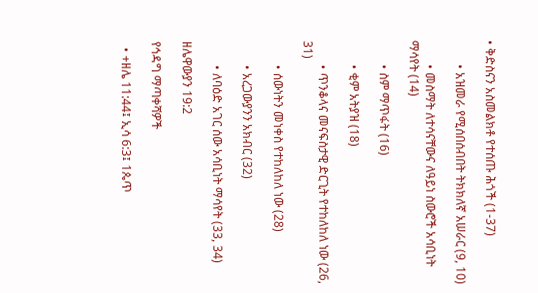• ቅድስናን አስመልክቶ የተሰጡ ሕጎች (1-37)

        • አዝመራ የሚሰበሰብበት ትክክለኛ አሠራር (9, 10)

        • መስማት ለተሳናቸውና ለዓይነ ስውሮች አሳቢነት ማሳየት (14)

        • ስም ማጥፋት (16)

        • ቂም አትያዝ (18)

        • ጥንቆላና መናፍስታዊ ድርጊት የተከለከለ ነው (26, 31)

        • ሰውነትን መነቀስ የተከለከለ ነው (28)

        • አረጋውያንን አክብር (32)

        • ለባዕድ አገር ሰው አሳቢነት ማሳየት (33, 34)

ዘሌዋውያን 19:2

የኅዳግ ማጣቀሻዎች

  • +ዘሌ 11:44፤ ኢሳ 6:3፤ 1ጴጥ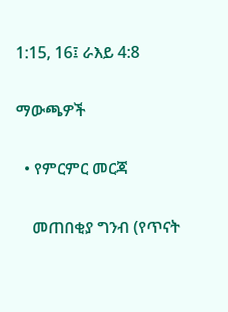1:15, 16፤ ራእይ 4:8

ማውጫዎች

  • የምርምር መርጃ

    መጠበቂያ ግንብ (የጥናት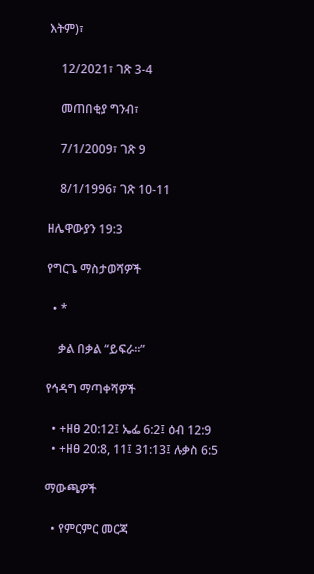እትም)፣

    12/2021፣ ገጽ 3-4

    መጠበቂያ ግንብ፣

    7/1/2009፣ ገጽ 9

    8/1/1996፣ ገጽ 10-11

ዘሌዋውያን 19:3

የግርጌ ማስታወሻዎች

  • *

    ቃል በቃል “ይፍራ።”

የኅዳግ ማጣቀሻዎች

  • +ዘፀ 20:12፤ ኤፌ 6:2፤ ዕብ 12:9
  • +ዘፀ 20:8, 11፤ 31:13፤ ሉቃስ 6:5

ማውጫዎች

  • የምርምር መርጃ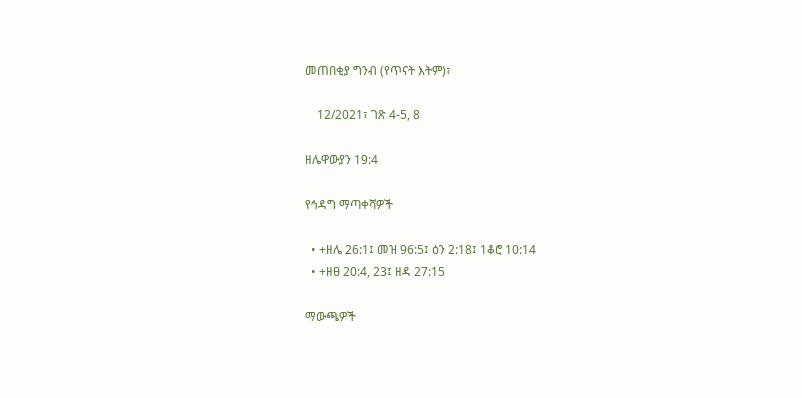መጠበቂያ ግንብ (የጥናት እትም)፣

    12/2021፣ ገጽ 4-5, 8

ዘሌዋውያን 19:4

የኅዳግ ማጣቀሻዎች

  • +ዘሌ 26:1፤ መዝ 96:5፤ ዕን 2:18፤ 1ቆሮ 10:14
  • +ዘፀ 20:4, 23፤ ዘዳ 27:15

ማውጫዎች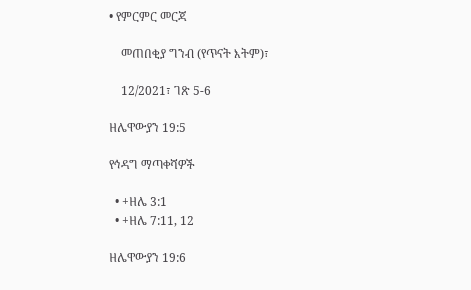• የምርምር መርጃ

    መጠበቂያ ግንብ (የጥናት እትም)፣

    12/2021፣ ገጽ 5-6

ዘሌዋውያን 19:5

የኅዳግ ማጣቀሻዎች

  • +ዘሌ 3:1
  • +ዘሌ 7:11, 12

ዘሌዋውያን 19:6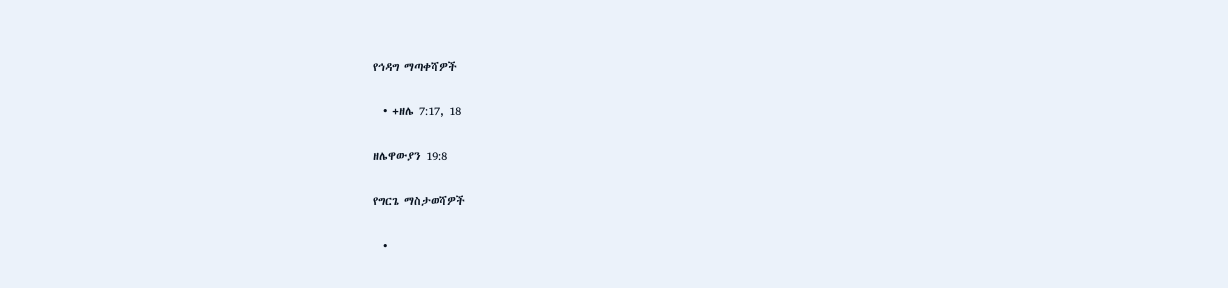የኅዳግ ማጣቀሻዎች

  • +ዘሌ 7:17, 18

ዘሌዋውያን 19:8

የግርጌ ማስታወሻዎች

  •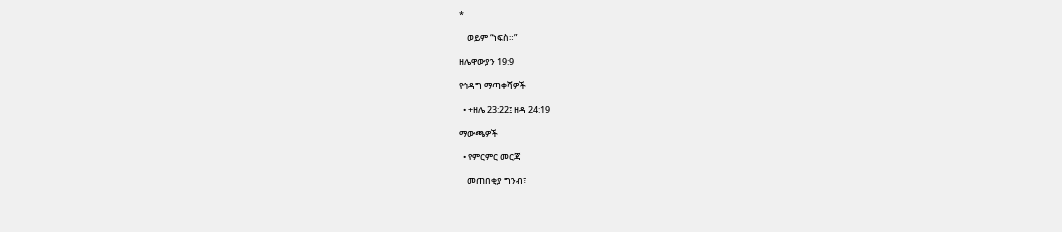*

    ወይም “ነፍስ።”

ዘሌዋውያን 19:9

የኅዳግ ማጣቀሻዎች

  • +ዘሌ 23:22፤ ዘዳ 24:19

ማውጫዎች

  • የምርምር መርጃ

    መጠበቂያ ግንብ፣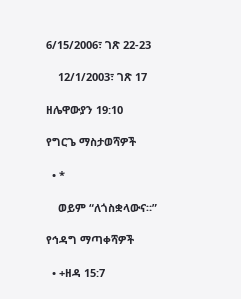6/15/2006፣ ገጽ 22-23

    12/1/2003፣ ገጽ 17

ዘሌዋውያን 19:10

የግርጌ ማስታወሻዎች

  • *

    ወይም “ለጎስቋላውና።”

የኅዳግ ማጣቀሻዎች

  • +ዘዳ 15:7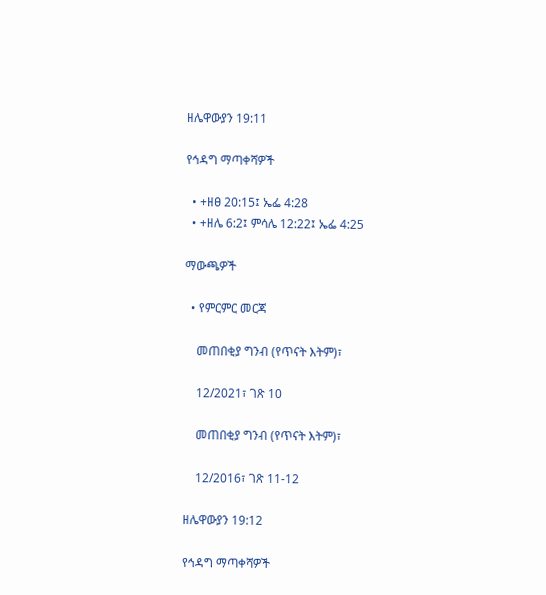ዘሌዋውያን 19:11

የኅዳግ ማጣቀሻዎች

  • +ዘፀ 20:15፤ ኤፌ 4:28
  • +ዘሌ 6:2፤ ምሳሌ 12:22፤ ኤፌ 4:25

ማውጫዎች

  • የምርምር መርጃ

    መጠበቂያ ግንብ (የጥናት እትም)፣

    12/2021፣ ገጽ 10

    መጠበቂያ ግንብ (የጥናት እትም)፣

    12/2016፣ ገጽ 11-12

ዘሌዋውያን 19:12

የኅዳግ ማጣቀሻዎች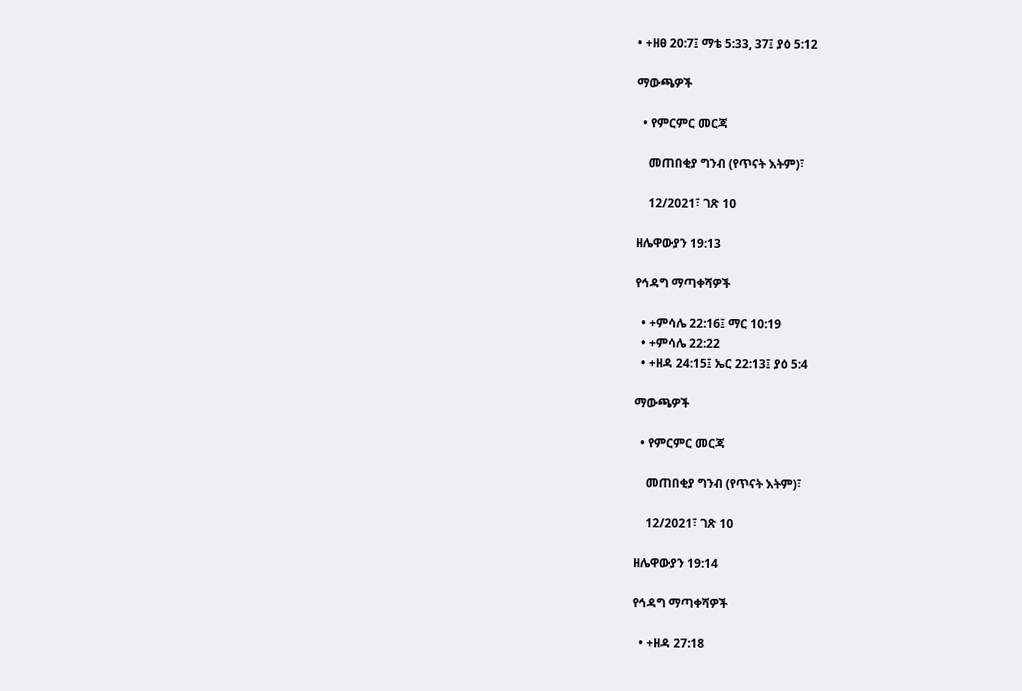• +ዘፀ 20:7፤ ማቴ 5:33, 37፤ ያዕ 5:12

ማውጫዎች

  • የምርምር መርጃ

    መጠበቂያ ግንብ (የጥናት እትም)፣

    12/2021፣ ገጽ 10

ዘሌዋውያን 19:13

የኅዳግ ማጣቀሻዎች

  • +ምሳሌ 22:16፤ ማር 10:19
  • +ምሳሌ 22:22
  • +ዘዳ 24:15፤ ኤር 22:13፤ ያዕ 5:4

ማውጫዎች

  • የምርምር መርጃ

    መጠበቂያ ግንብ (የጥናት እትም)፣

    12/2021፣ ገጽ 10

ዘሌዋውያን 19:14

የኅዳግ ማጣቀሻዎች

  • +ዘዳ 27:18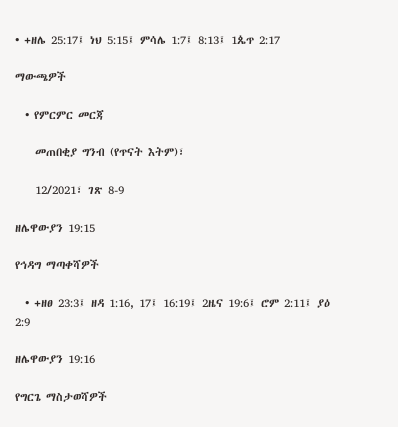• +ዘሌ 25:17፤ ነህ 5:15፤ ምሳሌ 1:7፤ 8:13፤ 1ጴጥ 2:17

ማውጫዎች

  • የምርምር መርጃ

    መጠበቂያ ግንብ (የጥናት እትም)፣

    12/2021፣ ገጽ 8-9

ዘሌዋውያን 19:15

የኅዳግ ማጣቀሻዎች

  • +ዘፀ 23:3፤ ዘዳ 1:16, 17፤ 16:19፤ 2ዜና 19:6፤ ሮም 2:11፤ ያዕ 2:9

ዘሌዋውያን 19:16

የግርጌ ማስታወሻዎች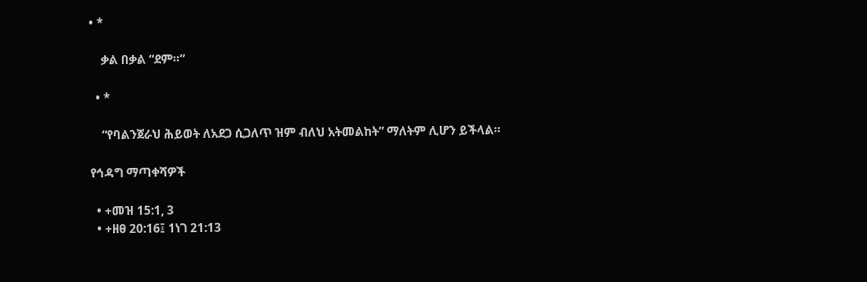• *

    ቃል በቃል “ደም።”

  • *

    “የባልንጀራህ ሕይወት ለአደጋ ሲጋለጥ ዝም ብለህ አትመልከት” ማለትም ሊሆን ይችላል።

የኅዳግ ማጣቀሻዎች

  • +መዝ 15:1, 3
  • +ዘፀ 20:16፤ 1ነገ 21:13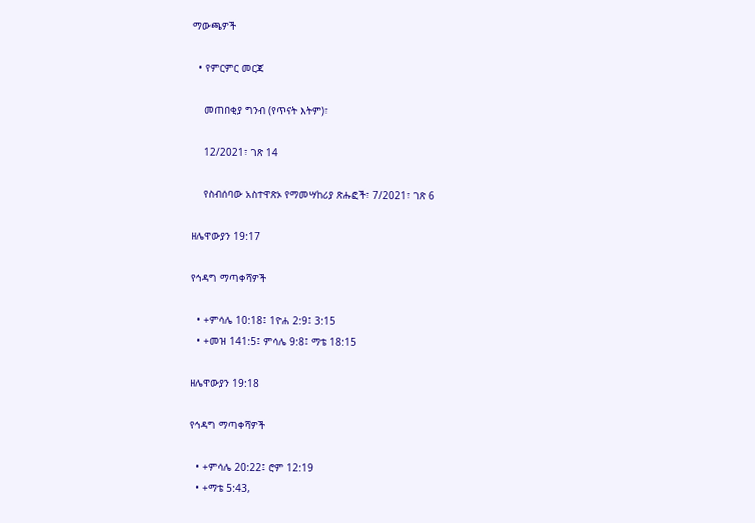ማውጫዎች

  • የምርምር መርጃ

    መጠበቂያ ግንብ (የጥናት እትም)፣

    12/2021፣ ገጽ 14

    የስብሰባው አስተዋጽኦ የማመሣከሪያ ጽሑፎች፣ 7/2021፣ ገጽ 6

ዘሌዋውያን 19:17

የኅዳግ ማጣቀሻዎች

  • +ምሳሌ 10:18፤ 1ዮሐ 2:9፤ 3:15
  • +መዝ 141:5፤ ምሳሌ 9:8፤ ማቴ 18:15

ዘሌዋውያን 19:18

የኅዳግ ማጣቀሻዎች

  • +ምሳሌ 20:22፤ ሮም 12:19
  • +ማቴ 5:43,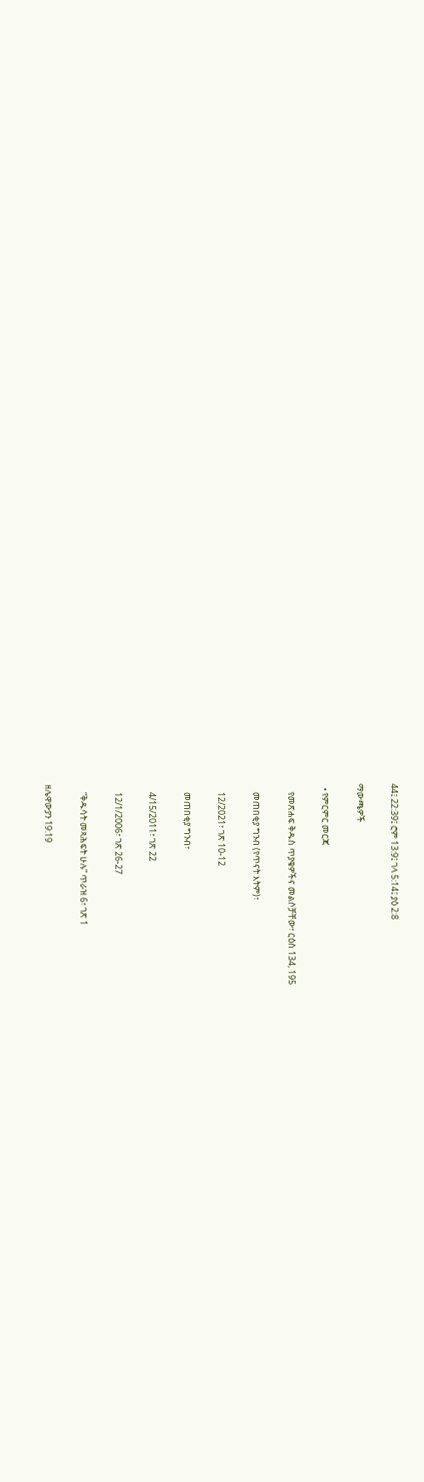44፤ 22:39፤ ሮም 13:9፤ ገላ 5:14፤ ያዕ 2:8

ማውጫዎች

  • የምርምር መርጃ

    የመጽሐፍ ቅዱስ ጥያቄዎችና መልሶቻቸው፣ ርዕስ 134, 195

    መጠበቂያ ግንብ (የጥናት እትም)፣

    12/2021፣ ገጽ 10-12

    መጠበቂያ ግንብ፣

    4/15/2011፣ ገጽ 22

    12/1/2006፣ ገጽ 26-27

    “ቅዱሳት መጻሕፍት ሁሉ” ጥራዝ 6፣ ገጽ 1

ዘሌዋውያን 19:19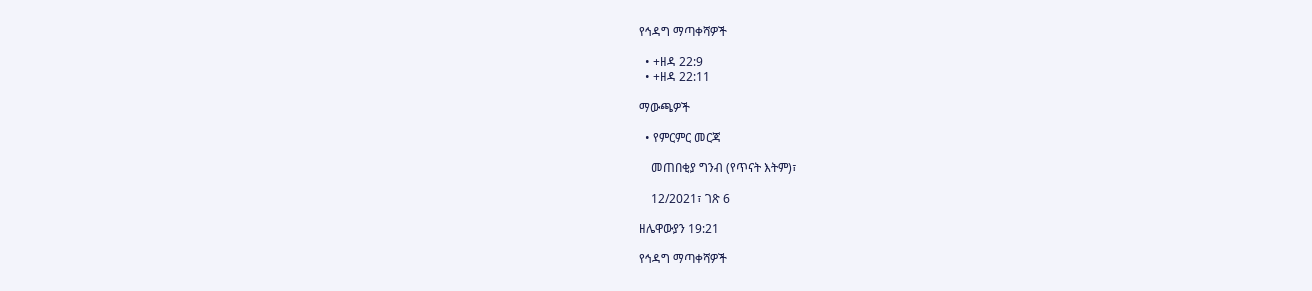የኅዳግ ማጣቀሻዎች

  • +ዘዳ 22:9
  • +ዘዳ 22:11

ማውጫዎች

  • የምርምር መርጃ

    መጠበቂያ ግንብ (የጥናት እትም)፣

    12/2021፣ ገጽ 6

ዘሌዋውያን 19:21

የኅዳግ ማጣቀሻዎች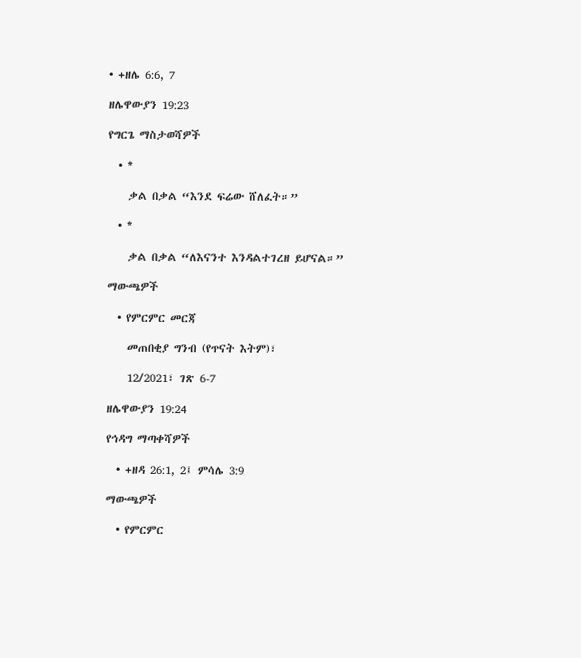• +ዘሌ 6:6, 7

ዘሌዋውያን 19:23

የግርጌ ማስታወሻዎች

  • *

    ቃል በቃል “እንደ ፍሬው ሸለፈት።”

  • *

    ቃል በቃል “ለእናንተ እንዳልተገረዘ ይሆናል።”

ማውጫዎች

  • የምርምር መርጃ

    መጠበቂያ ግንብ (የጥናት እትም)፣

    12/2021፣ ገጽ 6-7

ዘሌዋውያን 19:24

የኅዳግ ማጣቀሻዎች

  • +ዘዳ 26:1, 2፤ ምሳሌ 3:9

ማውጫዎች

  • የምርምር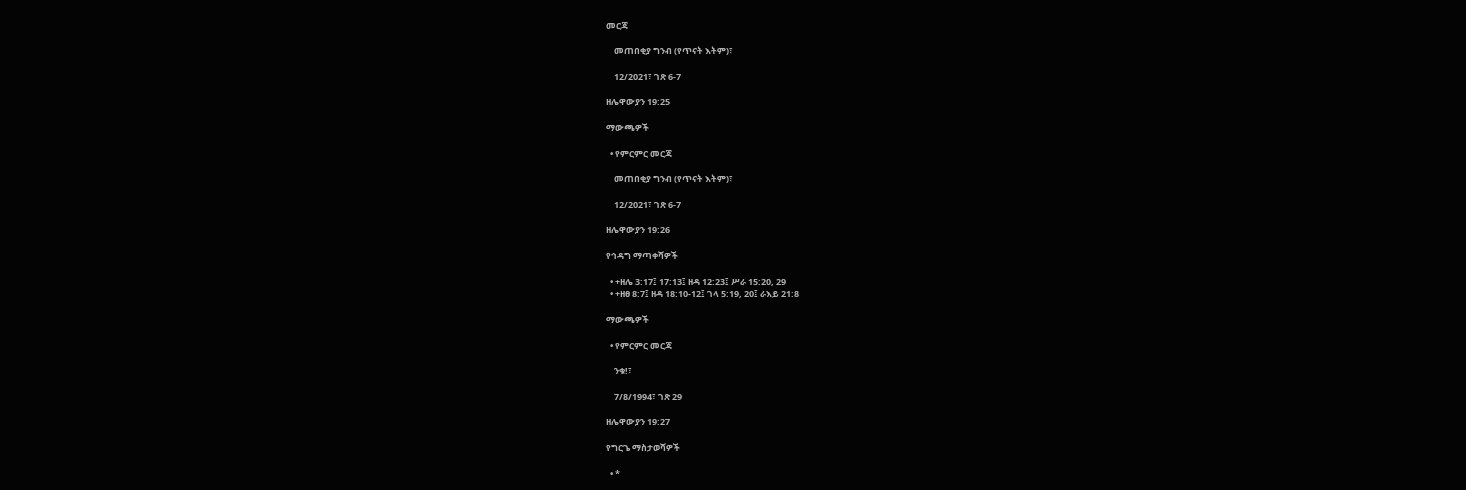መርጃ

    መጠበቂያ ግንብ (የጥናት እትም)፣

    12/2021፣ ገጽ 6-7

ዘሌዋውያን 19:25

ማውጫዎች

  • የምርምር መርጃ

    መጠበቂያ ግንብ (የጥናት እትም)፣

    12/2021፣ ገጽ 6-7

ዘሌዋውያን 19:26

የኅዳግ ማጣቀሻዎች

  • +ዘሌ 3:17፤ 17:13፤ ዘዳ 12:23፤ ሥራ 15:20, 29
  • +ዘፀ 8:7፤ ዘዳ 18:10-12፤ ገላ 5:19, 20፤ ራእይ 21:8

ማውጫዎች

  • የምርምር መርጃ

    ንቁ!፣

    7/8/1994፣ ገጽ 29

ዘሌዋውያን 19:27

የግርጌ ማስታወሻዎች

  • *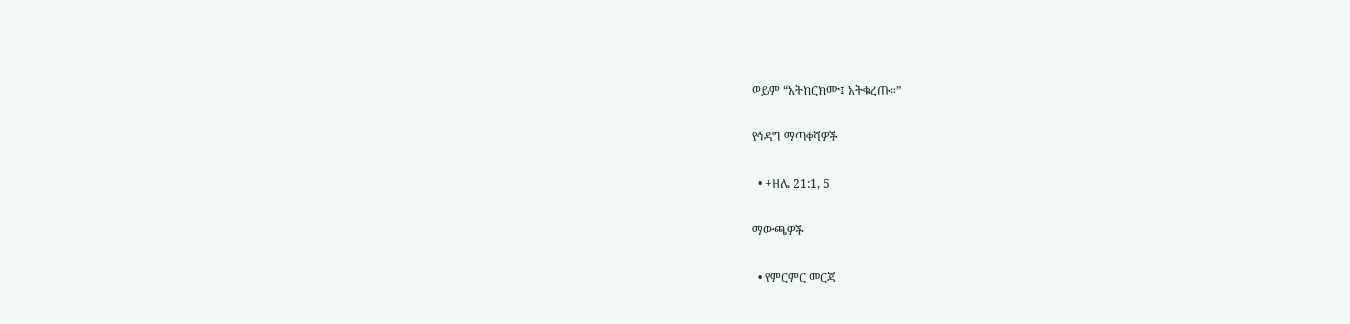ወይም “አትከርክሙ፤ አትቁረጡ።”

የኅዳግ ማጣቀሻዎች

  • +ዘሌ 21:1, 5

ማውጫዎች

  • የምርምር መርጃ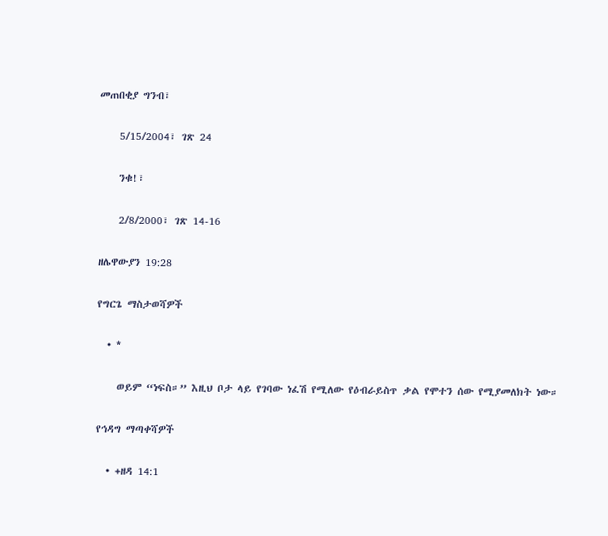መጠበቂያ ግንብ፣

    5/15/2004፣ ገጽ 24

    ንቁ!፣

    2/8/2000፣ ገጽ 14-16

ዘሌዋውያን 19:28

የግርጌ ማስታወሻዎች

  • *

    ወይም “ነፍስ።” እዚህ ቦታ ላይ የገባው ነፈሽ የሚለው የዕብራይስጥ ቃል የሞተን ሰው የሚያመለክት ነው።

የኅዳግ ማጣቀሻዎች

  • +ዘዳ 14:1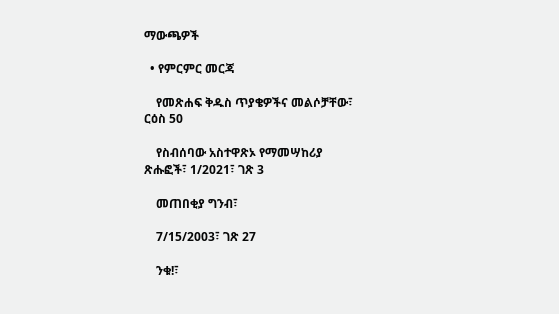ማውጫዎች

  • የምርምር መርጃ

    የመጽሐፍ ቅዱስ ጥያቄዎችና መልሶቻቸው፣ ርዕስ 50

    የስብሰባው አስተዋጽኦ የማመሣከሪያ ጽሑፎች፣ 1/2021፣ ገጽ 3

    መጠበቂያ ግንብ፣

    7/15/2003፣ ገጽ 27

    ንቁ!፣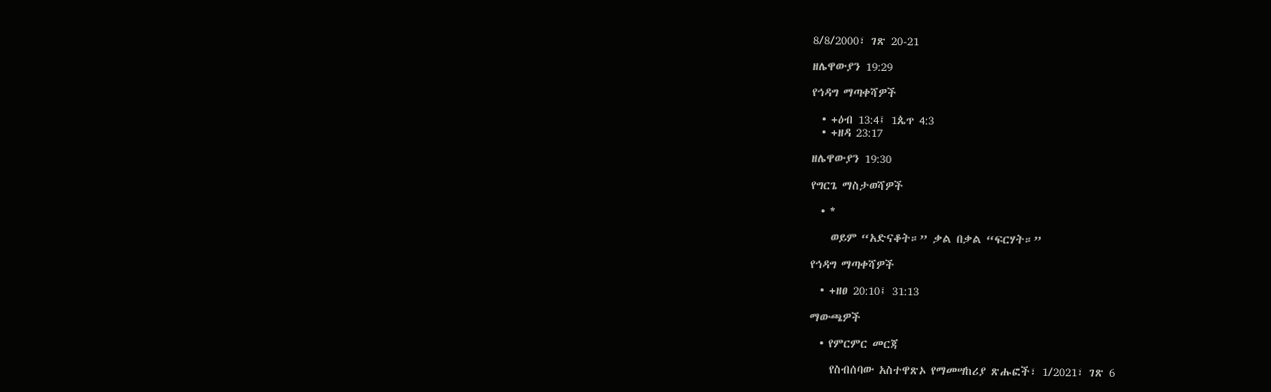8/8/2000፣ ገጽ 20-21

ዘሌዋውያን 19:29

የኅዳግ ማጣቀሻዎች

  • +ዕብ 13:4፤ 1ጴጥ 4:3
  • +ዘዳ 23:17

ዘሌዋውያን 19:30

የግርጌ ማስታወሻዎች

  • *

    ወይም “አድናቆት።” ቃል በቃል “ፍርሃት።”

የኅዳግ ማጣቀሻዎች

  • +ዘፀ 20:10፤ 31:13

ማውጫዎች

  • የምርምር መርጃ

    የስብሰባው አስተዋጽኦ የማመሣከሪያ ጽሑፎች፣ 1/2021፣ ገጽ 6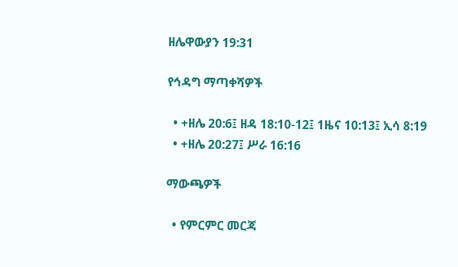ዘሌዋውያን 19:31

የኅዳግ ማጣቀሻዎች

  • +ዘሌ 20:6፤ ዘዳ 18:10-12፤ 1ዜና 10:13፤ ኢሳ 8:19
  • +ዘሌ 20:27፤ ሥራ 16:16

ማውጫዎች

  • የምርምር መርጃ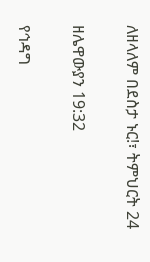ለዘላለም በደስታ ኑር!፣ ትምህርት 24

ዘሌዋውያን 19:32

የኅዳግ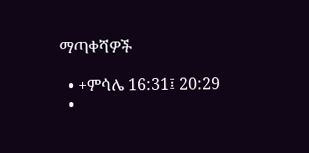ማጣቀሻዎች

  • +ምሳሌ 16:31፤ 20:29
  •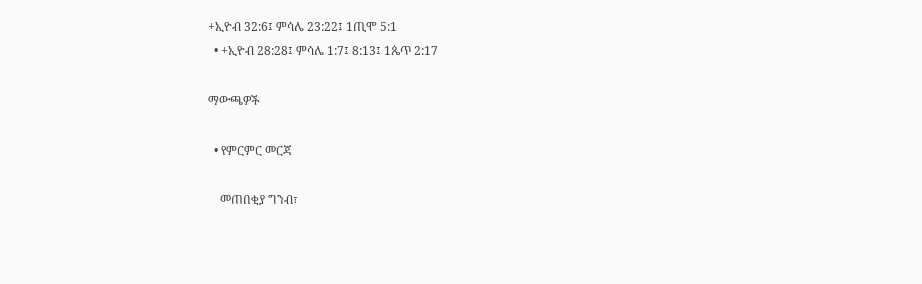+ኢዮብ 32:6፤ ምሳሌ 23:22፤ 1ጢሞ 5:1
  • +ኢዮብ 28:28፤ ምሳሌ 1:7፤ 8:13፤ 1ጴጥ 2:17

ማውጫዎች

  • የምርምር መርጃ

    መጠበቂያ ግንብ፣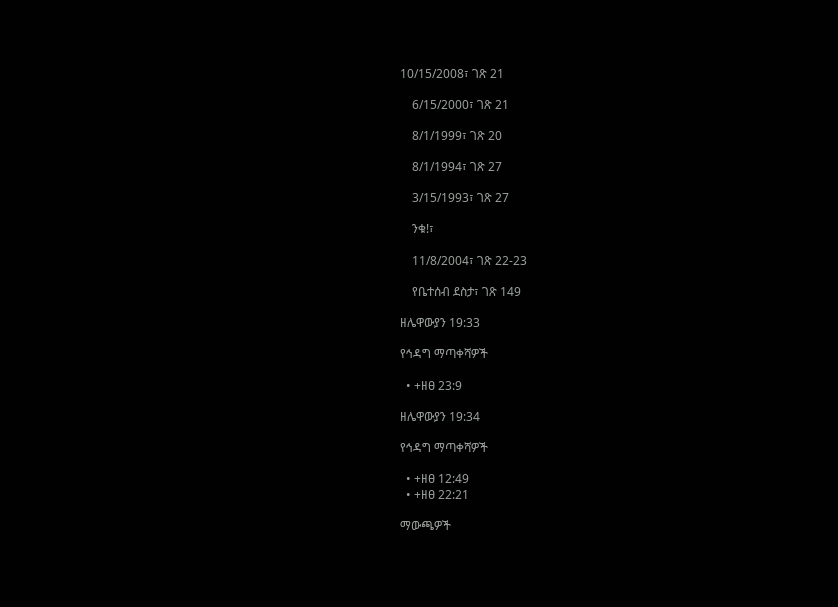10/15/2008፣ ገጽ 21

    6/15/2000፣ ገጽ 21

    8/1/1999፣ ገጽ 20

    8/1/1994፣ ገጽ 27

    3/15/1993፣ ገጽ 27

    ንቁ!፣

    11/8/2004፣ ገጽ 22-23

    የቤተሰብ ደስታ፣ ገጽ 149

ዘሌዋውያን 19:33

የኅዳግ ማጣቀሻዎች

  • +ዘፀ 23:9

ዘሌዋውያን 19:34

የኅዳግ ማጣቀሻዎች

  • +ዘፀ 12:49
  • +ዘፀ 22:21

ማውጫዎች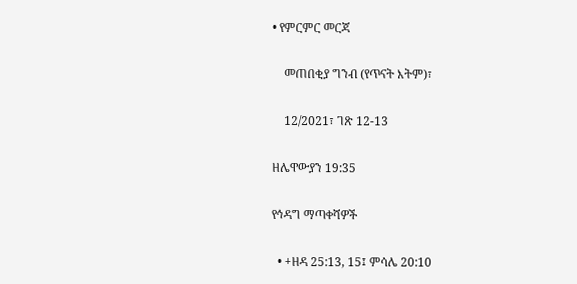• የምርምር መርጃ

    መጠበቂያ ግንብ (የጥናት እትም)፣

    12/2021፣ ገጽ 12-13

ዘሌዋውያን 19:35

የኅዳግ ማጣቀሻዎች

  • +ዘዳ 25:13, 15፤ ምሳሌ 20:10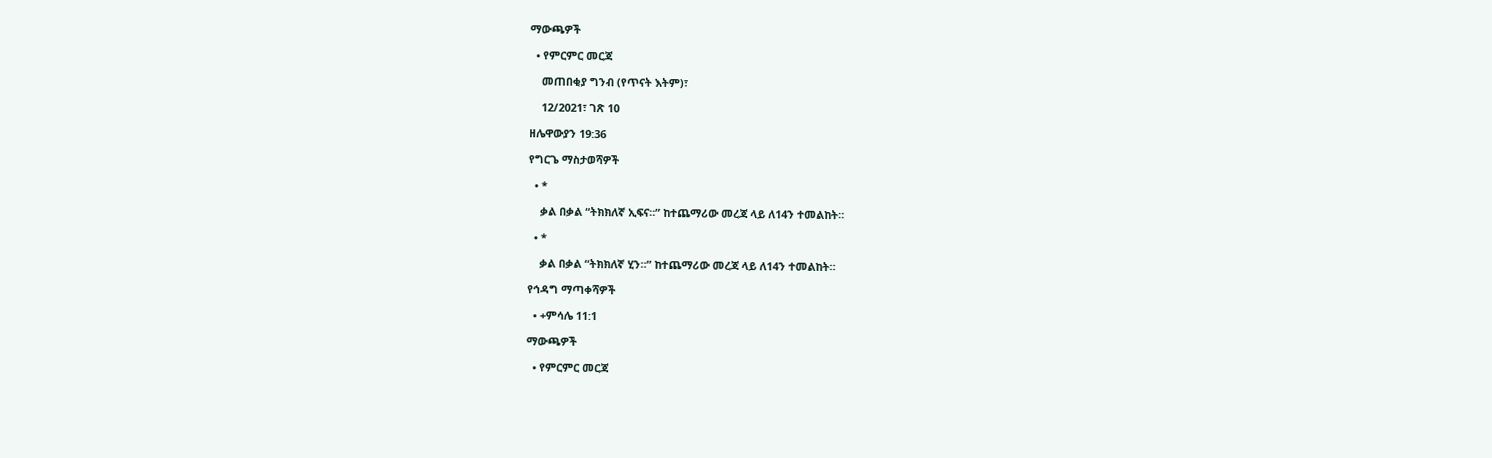ማውጫዎች

  • የምርምር መርጃ

    መጠበቂያ ግንብ (የጥናት እትም)፣

    12/2021፣ ገጽ 10

ዘሌዋውያን 19:36

የግርጌ ማስታወሻዎች

  • *

    ቃል በቃል “ትክክለኛ ኢፍና።” ከተጨማሪው መረጃ ላይ ለ14ን ተመልከት።

  • *

    ቃል በቃል “ትክክለኛ ሂን።” ከተጨማሪው መረጃ ላይ ለ14ን ተመልከት።

የኅዳግ ማጣቀሻዎች

  • +ምሳሌ 11:1

ማውጫዎች

  • የምርምር መርጃ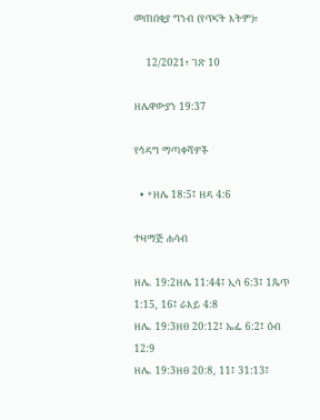መጠበቂያ ግንብ (የጥናት እትም)፣

    12/2021፣ ገጽ 10

ዘሌዋውያን 19:37

የኅዳግ ማጣቀሻዎች

  • +ዘሌ 18:5፤ ዘዳ 4:6

ተዛማጅ ሐሳብ

ዘሌ. 19:2ዘሌ 11:44፤ ኢሳ 6:3፤ 1ጴጥ 1:15, 16፤ ራእይ 4:8
ዘሌ. 19:3ዘፀ 20:12፤ ኤፌ 6:2፤ ዕብ 12:9
ዘሌ. 19:3ዘፀ 20:8, 11፤ 31:13፤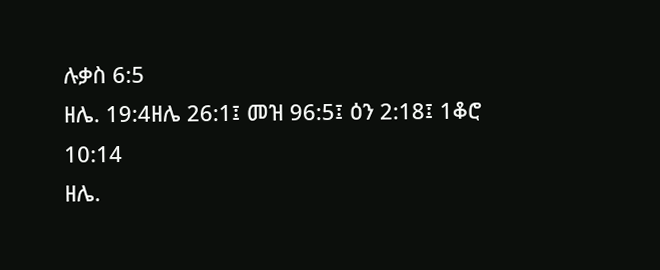ሉቃስ 6:5
ዘሌ. 19:4ዘሌ 26:1፤ መዝ 96:5፤ ዕን 2:18፤ 1ቆሮ 10:14
ዘሌ.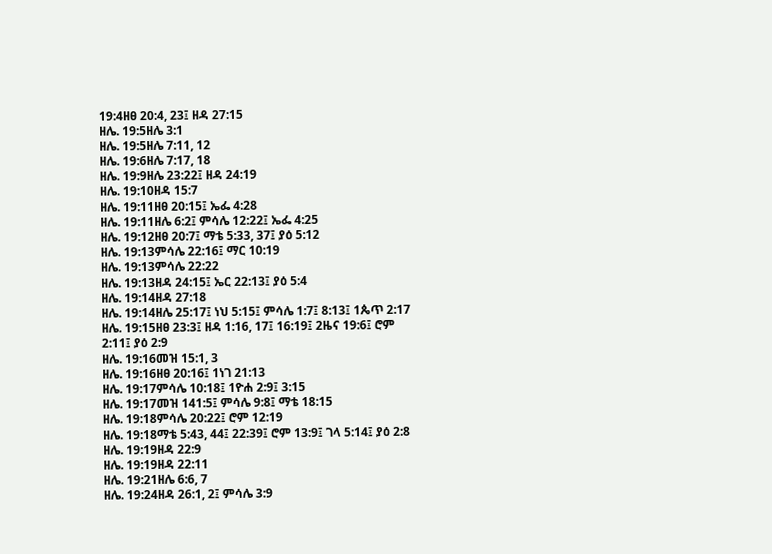19:4ዘፀ 20:4, 23፤ ዘዳ 27:15
ዘሌ. 19:5ዘሌ 3:1
ዘሌ. 19:5ዘሌ 7:11, 12
ዘሌ. 19:6ዘሌ 7:17, 18
ዘሌ. 19:9ዘሌ 23:22፤ ዘዳ 24:19
ዘሌ. 19:10ዘዳ 15:7
ዘሌ. 19:11ዘፀ 20:15፤ ኤፌ 4:28
ዘሌ. 19:11ዘሌ 6:2፤ ምሳሌ 12:22፤ ኤፌ 4:25
ዘሌ. 19:12ዘፀ 20:7፤ ማቴ 5:33, 37፤ ያዕ 5:12
ዘሌ. 19:13ምሳሌ 22:16፤ ማር 10:19
ዘሌ. 19:13ምሳሌ 22:22
ዘሌ. 19:13ዘዳ 24:15፤ ኤር 22:13፤ ያዕ 5:4
ዘሌ. 19:14ዘዳ 27:18
ዘሌ. 19:14ዘሌ 25:17፤ ነህ 5:15፤ ምሳሌ 1:7፤ 8:13፤ 1ጴጥ 2:17
ዘሌ. 19:15ዘፀ 23:3፤ ዘዳ 1:16, 17፤ 16:19፤ 2ዜና 19:6፤ ሮም 2:11፤ ያዕ 2:9
ዘሌ. 19:16መዝ 15:1, 3
ዘሌ. 19:16ዘፀ 20:16፤ 1ነገ 21:13
ዘሌ. 19:17ምሳሌ 10:18፤ 1ዮሐ 2:9፤ 3:15
ዘሌ. 19:17መዝ 141:5፤ ምሳሌ 9:8፤ ማቴ 18:15
ዘሌ. 19:18ምሳሌ 20:22፤ ሮም 12:19
ዘሌ. 19:18ማቴ 5:43, 44፤ 22:39፤ ሮም 13:9፤ ገላ 5:14፤ ያዕ 2:8
ዘሌ. 19:19ዘዳ 22:9
ዘሌ. 19:19ዘዳ 22:11
ዘሌ. 19:21ዘሌ 6:6, 7
ዘሌ. 19:24ዘዳ 26:1, 2፤ ምሳሌ 3:9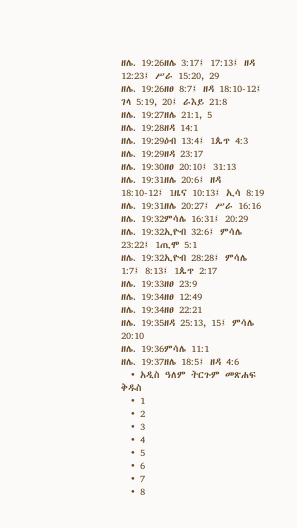ዘሌ. 19:26ዘሌ 3:17፤ 17:13፤ ዘዳ 12:23፤ ሥራ 15:20, 29
ዘሌ. 19:26ዘፀ 8:7፤ ዘዳ 18:10-12፤ ገላ 5:19, 20፤ ራእይ 21:8
ዘሌ. 19:27ዘሌ 21:1, 5
ዘሌ. 19:28ዘዳ 14:1
ዘሌ. 19:29ዕብ 13:4፤ 1ጴጥ 4:3
ዘሌ. 19:29ዘዳ 23:17
ዘሌ. 19:30ዘፀ 20:10፤ 31:13
ዘሌ. 19:31ዘሌ 20:6፤ ዘዳ 18:10-12፤ 1ዜና 10:13፤ ኢሳ 8:19
ዘሌ. 19:31ዘሌ 20:27፤ ሥራ 16:16
ዘሌ. 19:32ምሳሌ 16:31፤ 20:29
ዘሌ. 19:32ኢዮብ 32:6፤ ምሳሌ 23:22፤ 1ጢሞ 5:1
ዘሌ. 19:32ኢዮብ 28:28፤ ምሳሌ 1:7፤ 8:13፤ 1ጴጥ 2:17
ዘሌ. 19:33ዘፀ 23:9
ዘሌ. 19:34ዘፀ 12:49
ዘሌ. 19:34ዘፀ 22:21
ዘሌ. 19:35ዘዳ 25:13, 15፤ ምሳሌ 20:10
ዘሌ. 19:36ምሳሌ 11:1
ዘሌ. 19:37ዘሌ 18:5፤ ዘዳ 4:6
  • አዲስ ዓለም ትርጉም መጽሐፍ ቅዱስ
  • 1
  • 2
  • 3
  • 4
  • 5
  • 6
  • 7
  • 8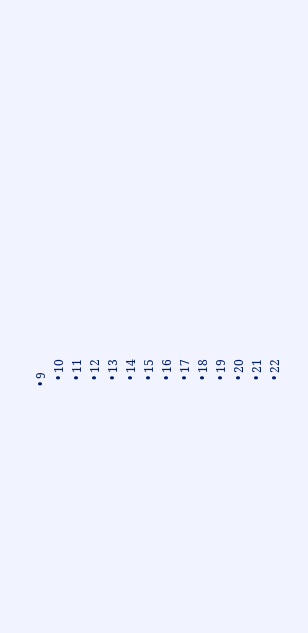• 9
  • 10
  • 11
  • 12
  • 13
  • 14
  • 15
  • 16
  • 17
  • 18
  • 19
  • 20
  • 21
  • 22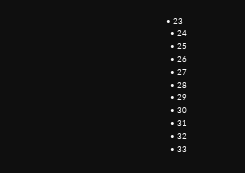• 23
  • 24
  • 25
  • 26
  • 27
  • 28
  • 29
  • 30
  • 31
  • 32
  • 33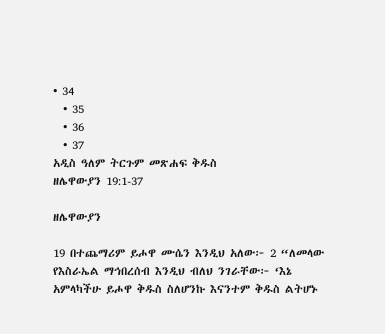• 34
  • 35
  • 36
  • 37
አዲስ ዓለም ትርጉም መጽሐፍ ቅዱስ
ዘሌዋውያን 19:1-37

ዘሌዋውያን

19 በተጨማሪም ይሖዋ ሙሴን እንዲህ አለው፦ 2 “ለመላው የእስራኤል ማኅበረሰብ እንዲህ ብለህ ንገራቸው፦ ‘እኔ አምላካችሁ ይሖዋ ቅዱስ ስለሆንኩ እናንተም ቅዱስ ልትሆኑ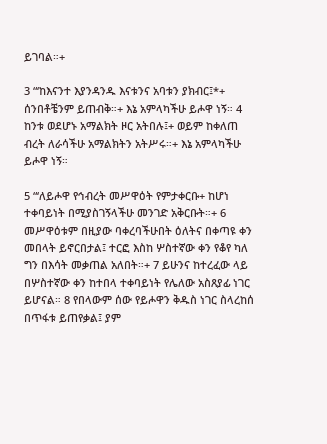ይገባል።+

3 “‘ከእናንተ እያንዳንዱ እናቱንና አባቱን ያክብር፤*+ ሰንበቶቼንም ይጠብቅ።+ እኔ አምላካችሁ ይሖዋ ነኝ። 4 ከንቱ ወደሆኑ አማልክት ዞር አትበሉ፤+ ወይም ከቀለጠ ብረት ለራሳችሁ አማልክትን አትሥሩ።+ እኔ አምላካችሁ ይሖዋ ነኝ።

5 “‘ለይሖዋ የኅብረት መሥዋዕት የምታቀርቡ+ ከሆነ ተቀባይነት በሚያስገኝላችሁ መንገድ አቅርቡት።+ 6 መሥዋዕቱም በዚያው ባቀረባችሁበት ዕለትና በቀጣዩ ቀን መበላት ይኖርበታል፤ ተርፎ እስከ ሦስተኛው ቀን የቆየ ካለ ግን በእሳት መቃጠል አለበት።+ 7 ይሁንና ከተረፈው ላይ በሦስተኛው ቀን ከተበላ ተቀባይነት የሌለው አስጸያፊ ነገር ይሆናል። 8 የበላውም ሰው የይሖዋን ቅዱስ ነገር ስላረከሰ በጥፋቱ ይጠየቃል፤ ያም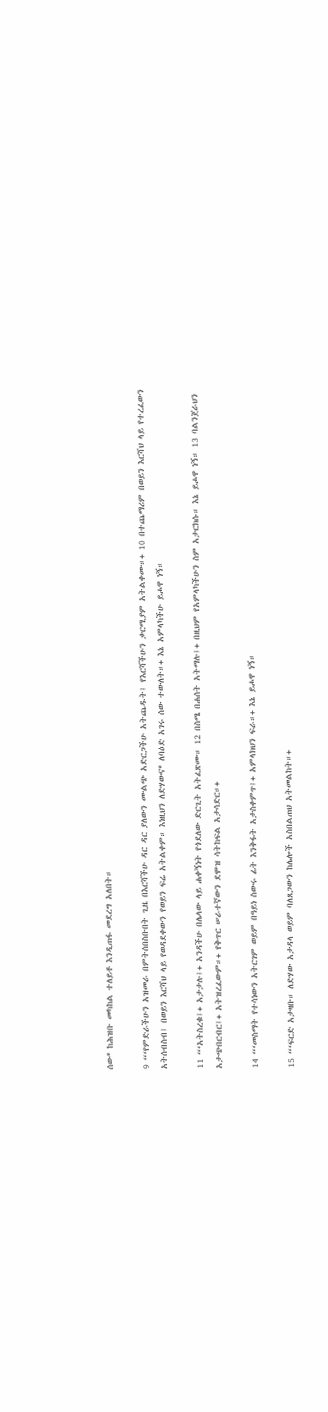ሰው* ከሕዝቡ መካከል ተለይቶ እንዲጠፋ መደረግ አለበት።

9 “‘የምድራችሁን አዝመራ በምትሰበስቡበት ጊዜ በእርሻችሁ ዳር ዳር ያለውን ሙልጭ አድርጋችሁ አትጨዱት፤ የእርሻችሁን ቃርሚያም አትልቀሙ።+ 10 በተጨማሪም በወይን እርሻህ ላይ የተረፈውን አትሰብስብ፤ በወይን እርሻህ ላይ የወዳደቀውን የወይን ፍሬ አትልቀም። እነዚህን ለድሃውና* ለባዕድ አገሩ ሰው ተውለት።+ እኔ አምላካችሁ ይሖዋ ነኝ።

11 “‘አትስረቁ፤+ አታታሉ፤+ አንዳችሁ በሌላው ላይ ሐቀኝነት የጎደለው ድርጊት አትፈጽሙ። 12 በስሜ በሐሰት አትማሉ፤+ በዚህም የአምላካችሁን ስም አታርክሱ። እኔ ይሖዋ ነኝ። 13 ባልንጀራህን አታጭበርብር፤+ አትዝረፈውም።+ የቅጥር ሠራተኛውን ደሞዝ ሳትከፍል አታሳድር።+

14 “‘መስማት የተሳነውን አትርገም ወይም በዓይነ ስውሩ ፊት እንቅፋት አታስቀምጥ፤+ አምላክህን ፍራ።+ እኔ ይሖዋ ነኝ።

15 “‘ፍርድ አታዛቡ። ለድሃው አታዳላ ወይም ባለጸጋውን ከሌሎች አስበልጠህ አትመልከት።+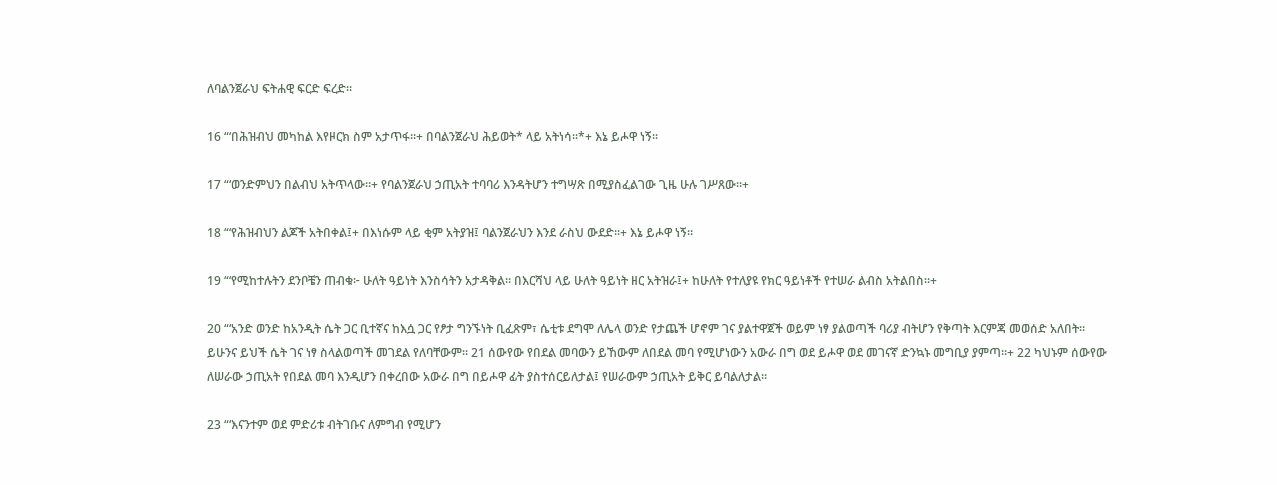ለባልንጀራህ ፍትሐዊ ፍርድ ፍረድ።

16 “‘በሕዝብህ መካከል እየዞርክ ስም አታጥፋ።+ በባልንጀራህ ሕይወት* ላይ አትነሳ።*+ እኔ ይሖዋ ነኝ።

17 “‘ወንድምህን በልብህ አትጥላው።+ የባልንጀራህ ኃጢአት ተባባሪ እንዳትሆን ተግሣጽ በሚያስፈልገው ጊዜ ሁሉ ገሥጸው።+

18 “‘የሕዝብህን ልጆች አትበቀል፤+ በእነሱም ላይ ቂም አትያዝ፤ ባልንጀራህን እንደ ራስህ ውደድ።+ እኔ ይሖዋ ነኝ።

19 “‘የሚከተሉትን ደንቦቼን ጠብቁ፦ ሁለት ዓይነት እንስሳትን አታዳቅል። በእርሻህ ላይ ሁለት ዓይነት ዘር አትዝራ፤+ ከሁለት የተለያዩ የክር ዓይነቶች የተሠራ ልብስ አትልበስ።+

20 “‘አንድ ወንድ ከአንዲት ሴት ጋር ቢተኛና ከእሷ ጋር የፆታ ግንኙነት ቢፈጽም፣ ሴቲቱ ደግሞ ለሌላ ወንድ የታጨች ሆኖም ገና ያልተዋጀች ወይም ነፃ ያልወጣች ባሪያ ብትሆን የቅጣት እርምጃ መወሰድ አለበት። ይሁንና ይህች ሴት ገና ነፃ ስላልወጣች መገደል የለባቸውም። 21 ሰውየው የበደል መባውን ይኸውም ለበደል መባ የሚሆነውን አውራ በግ ወደ ይሖዋ ወደ መገናኛ ድንኳኑ መግቢያ ያምጣ።+ 22 ካህኑም ሰውየው ለሠራው ኃጢአት የበደል መባ እንዲሆን በቀረበው አውራ በግ በይሖዋ ፊት ያስተሰርይለታል፤ የሠራውም ኃጢአት ይቅር ይባልለታል።

23 “‘እናንተም ወደ ምድሪቱ ብትገቡና ለምግብ የሚሆን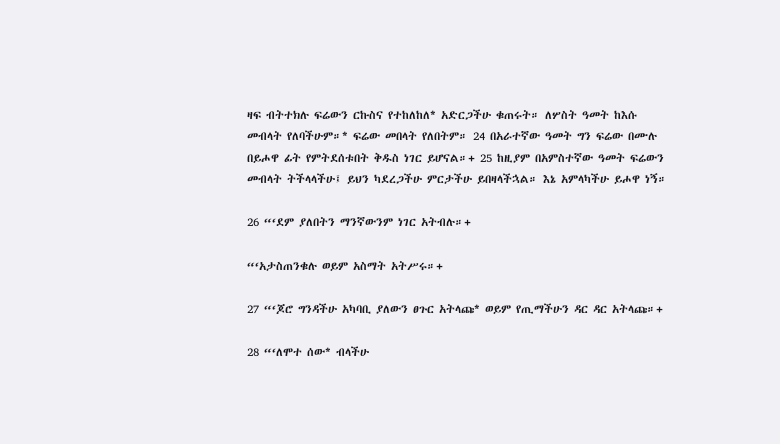ዛፍ ብትተክሉ ፍሬውን ርኩስና የተከለከለ* አድርጋችሁ ቁጠሩት። ለሦስት ዓመት ከእሱ መብላት የለባችሁም።* ፍሬው መበላት የለበትም። 24 በአራተኛው ዓመት ግን ፍሬው በሙሉ በይሖዋ ፊት የምትደሰቱበት ቅዱስ ነገር ይሆናል።+ 25 ከዚያም በአምስተኛው ዓመት ፍሬውን መብላት ትችላላችሁ፤ ይህን ካደረጋችሁ ምርታችሁ ይበዛላችኋል። እኔ አምላካችሁ ይሖዋ ነኝ።

26 “‘ደም ያለበትን ማንኛውንም ነገር አትብሉ።+

“‘አታስጠንቁሉ ወይም አስማት አትሥሩ።+

27 “‘ጆሮ ግንዳችሁ አካባቢ ያለውን ፀጉር አትላጩ* ወይም የጢማችሁን ዳር ዳር አትላጩ።+

28 “‘ለሞተ ሰው* ብላችሁ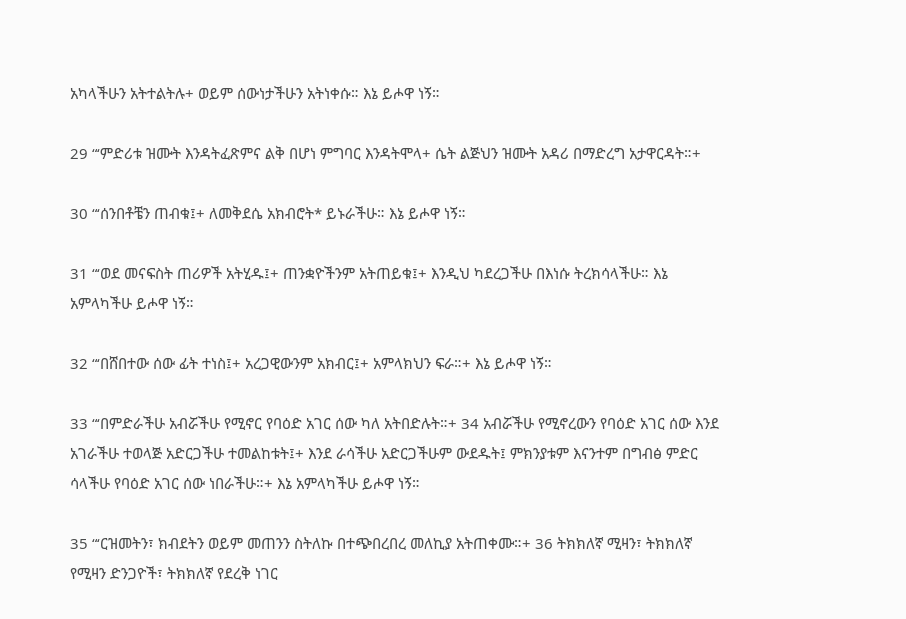አካላችሁን አትተልትሉ+ ወይም ሰውነታችሁን አትነቀሱ። እኔ ይሖዋ ነኝ።

29 “‘ምድሪቱ ዝሙት እንዳትፈጽምና ልቅ በሆነ ምግባር እንዳትሞላ+ ሴት ልጅህን ዝሙት አዳሪ በማድረግ አታዋርዳት።+

30 “‘ሰንበቶቼን ጠብቁ፤+ ለመቅደሴ አክብሮት* ይኑራችሁ። እኔ ይሖዋ ነኝ።

31 “‘ወደ መናፍስት ጠሪዎች አትሂዱ፤+ ጠንቋዮችንም አትጠይቁ፤+ እንዲህ ካደረጋችሁ በእነሱ ትረክሳላችሁ። እኔ አምላካችሁ ይሖዋ ነኝ።

32 “‘በሸበተው ሰው ፊት ተነስ፤+ አረጋዊውንም አክብር፤+ አምላክህን ፍራ።+ እኔ ይሖዋ ነኝ።

33 “‘በምድራችሁ አብሯችሁ የሚኖር የባዕድ አገር ሰው ካለ አትበድሉት።+ 34 አብሯችሁ የሚኖረውን የባዕድ አገር ሰው እንደ አገራችሁ ተወላጅ አድርጋችሁ ተመልከቱት፤+ እንደ ራሳችሁ አድርጋችሁም ውደዱት፤ ምክንያቱም እናንተም በግብፅ ምድር ሳላችሁ የባዕድ አገር ሰው ነበራችሁ።+ እኔ አምላካችሁ ይሖዋ ነኝ።

35 “‘ርዝመትን፣ ክብደትን ወይም መጠንን ስትለኩ በተጭበረበረ መለኪያ አትጠቀሙ።+ 36 ትክክለኛ ሚዛን፣ ትክክለኛ የሚዛን ድንጋዮች፣ ትክክለኛ የደረቅ ነገር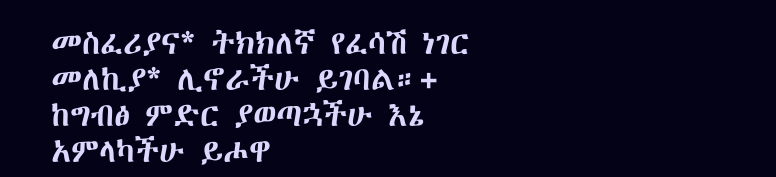መስፈሪያና* ትክክለኛ የፈሳሽ ነገር መለኪያ* ሊኖራችሁ ይገባል።+ ከግብፅ ምድር ያወጣኋችሁ እኔ አምላካችሁ ይሖዋ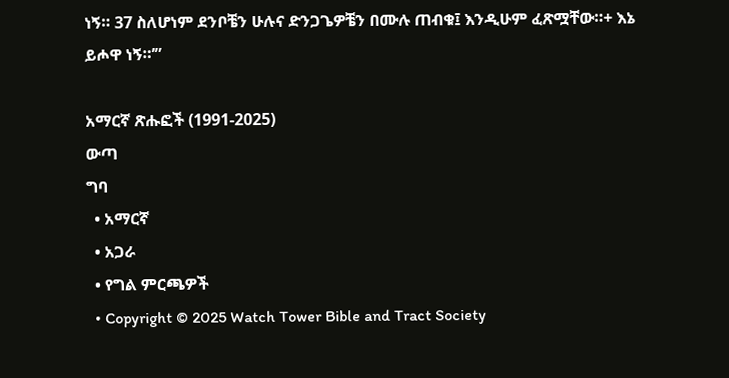ነኝ። 37 ስለሆነም ደንቦቼን ሁሉና ድንጋጌዎቼን በሙሉ ጠብቁ፤ እንዲሁም ፈጽሟቸው።+ እኔ ይሖዋ ነኝ።’”

አማርኛ ጽሑፎች (1991-2025)
ውጣ
ግባ
  • አማርኛ
  • አጋራ
  • የግል ምርጫዎች
  • Copyright © 2025 Watch Tower Bible and Tract Society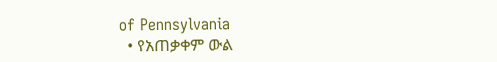of Pennsylvania
  • የአጠቃቀም ውል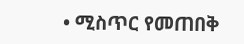• ሚስጥር የመጠበቅ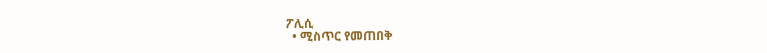ፖሊሲ
  • ሚስጥር የመጠበቅ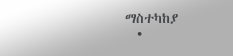ማስተካከያ
  •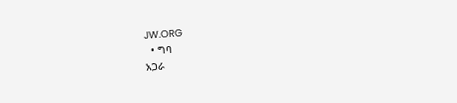JW.ORG
  • ግባ
አጋራ